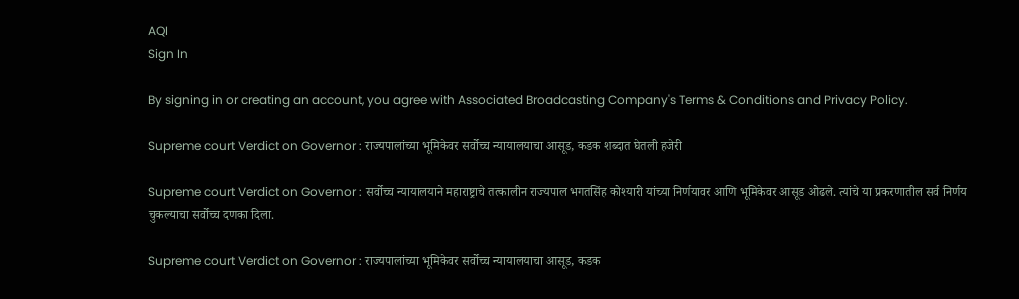AQI
Sign In

By signing in or creating an account, you agree with Associated Broadcasting Company's Terms & Conditions and Privacy Policy.

Supreme court Verdict on Governor : राज्यपालांच्या भूमिकेवर सर्वोच्च न्यायालयाचा आसूड, कडक शब्दात घेतली हजेरी

Supreme court Verdict on Governor : सर्वोच्च न्यायालयाने महाराष्ट्राचे तत्कालीन राज्यपाल भगतसिंह कोश्यारी यांच्या निर्णयावर आणि भूमिकेवर आसूड ओढले. त्यांचे या प्रकरणातील सर्व निर्णय चुकल्याचा सर्वोच्च दणका दिला.

Supreme court Verdict on Governor : राज्यपालांच्या भूमिकेवर सर्वोच्च न्यायालयाचा आसूड, कडक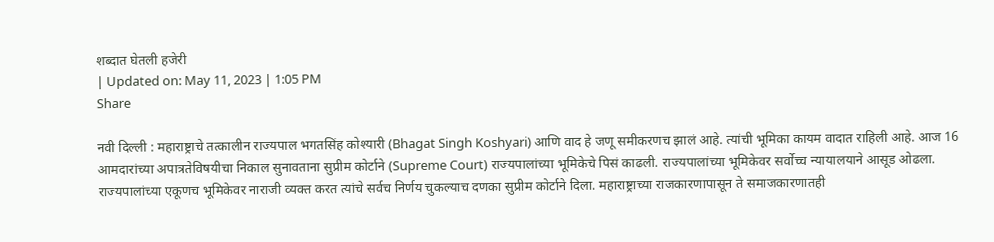शब्दात घेतली हजेरी
| Updated on: May 11, 2023 | 1:05 PM
Share

नवी दिल्ली : महाराष्ट्राचे तत्कालीन राज्यपाल भगतसिंह कोश्यारी (Bhagat Singh Koshyari) आणि वाद हे जणू समीकरणच झालं आहे. त्यांची भूमिका कायम वादात राहिली आहे. आज 16 आमदारांच्या अपात्रतेविषयीचा निकाल सुनावताना सुप्रीम कोर्टाने (Supreme Court) राज्यपालांच्या भूमिकेचे पिसं काढली. राज्यपालांच्या भूमिकेवर सर्वोच्च न्यायालयाने आसूड ओढला. राज्यपालांच्या एकूणच भूमिकेवर नाराजी व्यक्त करत त्यांचे सर्वच निर्णय चुकल्याच दणका सुप्रीम कोर्टाने दिला. महाराष्ट्राच्या राजकारणापासून ते समाजकारणातही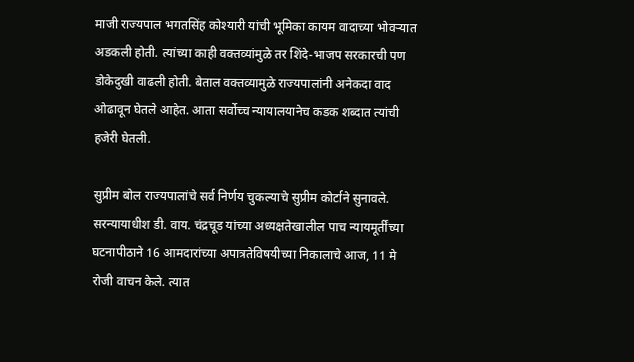माजी राज्यपाल भगतसिंह कोश्यारी यांची भूमिका कायम वादाच्या भोवऱ्यात अडकली होती. त्यांच्या काही वक्तव्यांमुळे तर शिंदे-भाजप सरकारची पण डोकेदुखी वाढली होती. बेताल वक्तव्यामुळे राज्यपालांनी अनेकदा वाद ओढावून घेतले आहेत. आता सर्वोच्च न्यायालयानेच कडक शब्दात त्यांची हजेरी घेतली.

सुप्रीम बोल राज्यपालांचे सर्व निर्णय चुकल्याचे सुप्रीम कोर्टाने सुनावले. सरन्यायाधीश डी. वाय. चंद्रचूड यांच्या अध्यक्षतेखालील पाच न्यायमूर्तींच्या घटनापीठाने 16 आमदारांच्या अपात्रतेविषयीच्या निकालाचे आज, 11 मे रोजी वाचन केले. त्यात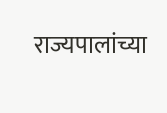राज्यपालांच्या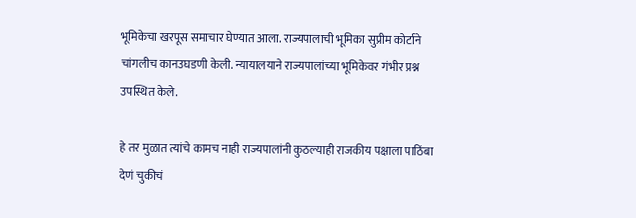भूमिकेचा खरपूस समाचार घेण्यात आला. राज्यपालाची भूमिका सुप्रीम कोर्टाने चांगलीच कानउघडणी केली. न्यायालयाने राज्यपालांच्या भूमिकेवर गंभीर प्रश्न उपस्थित केले.

हे तर मुळात त्यांचे कामच नाही राज्यपालांनी कुठल्याही राजकीय पक्षाला पाठिंबा देणं चुकीचं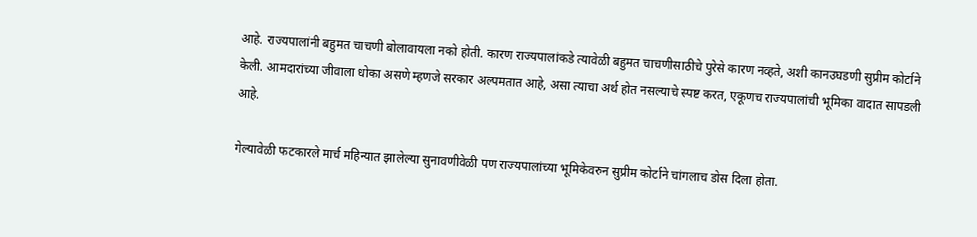आहे. राज्यपालांनी बहुमत चाचणी बोलावायला नको होती. कारण राज्यपालांकडे त्यावेळी बहुमत चाचणीसाठीचे पुरेसे कारण नव्हते, अशी कानउघडणी सुप्रीम कोर्टाने केली. आमदारांच्या जीवाला धोका असणे म्हणजे सरकार अल्पमतात आहे, असा त्याचा अर्थ होत नसल्याचे स्पष्ट करत, एकूणच राज्यपालांची भूमिका वादात सापडली आहे.

गेल्यावेळी फटकारले मार्च महिन्यात झालेल्या सुनावणीवेळी पण राज्यपालांच्या भूमिकेवरुन सुप्रीम कोर्टाने चांगलाच डोस दिला होता.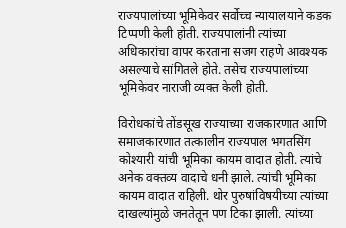राज्यपालांच्या भूमिकेवर सर्वोच्च न्यायालयाने कडक टिप्पणी केली होती. राज्यपालांनी त्यांच्या अधिकारांचा वापर करताना सजग राहणे आवश्यक असल्याचे सांगितले होते. तसेच राज्यपालांच्या भूमिकेवर नाराजी व्यक्त केली होती.

विरोधकांचे तोंडसूख राज्याच्या राजकारणात आणि समाजकारणात तत्कालीन राज्यपाल भगतसिंग कोश्यारी यांची भूमिका कायम वादात होती. त्यांचे अनेक वक्तव्य वादाचे धनी झाले. त्यांची भूमिका कायम वादात राहिली. थोर पुरुषांविषयीच्या त्यांच्या दाखल्यांमुळे जनतेतून पण टिका झाली. त्यांच्या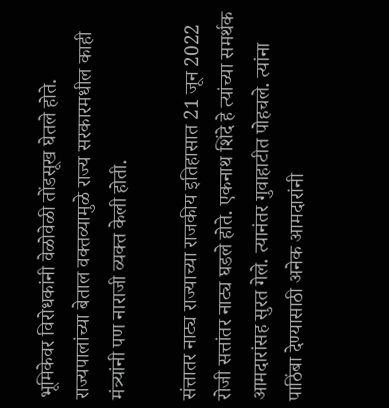भूमिकेवर विरोधकांनी वेळोवेळी तोंडसूख घेतले होते. राज्यपालांच्या बेताल वक्तव्यामुळे राज्य सरकारमधील काही मंत्र्यांनी पण नाराजी व्यक्त केली होती.

संत्तातर नाट्य राज्याच्या राजकीय इतिहासात 21 जून 2022 रोजी सत्तांतर नाट्य घडले होते. एकनाथ शिंदे हे त्यांच्या समर्थक आमदारांसह सुरत गेले. त्यानंतर गुवाहाटीत पोहचले. त्यांना पाठिंबा देण्यासाठी अनेक आमदारांनी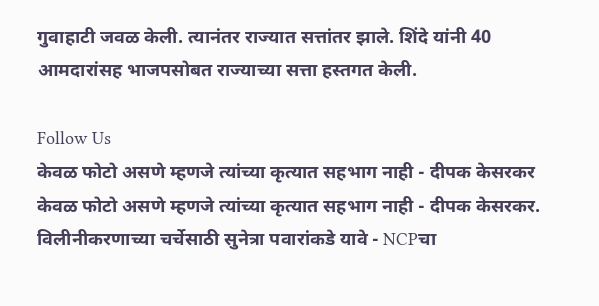गुवाहाटी जवळ केली. त्यानंतर राज्यात सत्तांतर झाले. शिंदे यांनी 40 आमदारांसह भाजपसोबत राज्याच्या सत्ता हस्तगत केली.

Follow Us
केवळ फोटो असणे म्हणजे त्यांच्या कृत्यात सहभाग नाही - दीपक केसरकर
केवळ फोटो असणे म्हणजे त्यांच्या कृत्यात सहभाग नाही - दीपक केसरकर.
विलीनीकरणाच्या चर्चेसाठी सुनेत्रा पवारांकडे यावे - NCPचा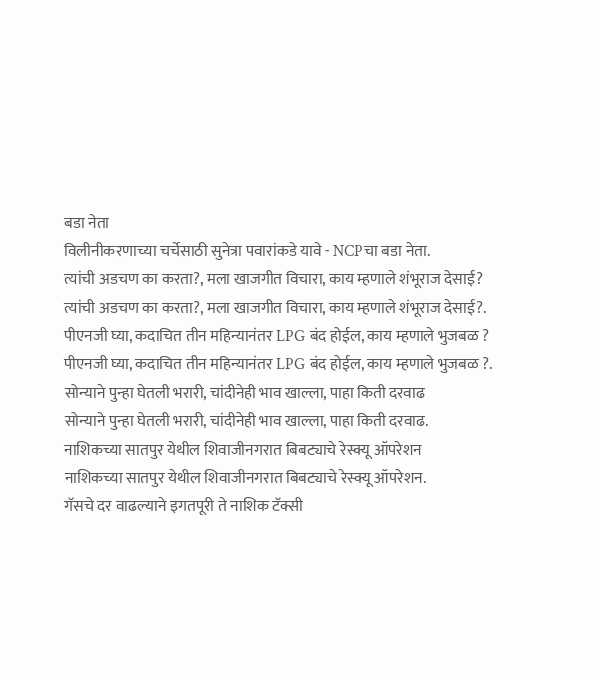बडा नेता
विलीनीकरणाच्या चर्चेसाठी सुनेत्रा पवारांकडे यावे - NCPचा बडा नेता.
त्यांची अडचण का करता?, मला खाजगीत विचारा, काय म्हणाले शंभूराज देसाई?
त्यांची अडचण का करता?, मला खाजगीत विचारा, काय म्हणाले शंभूराज देसाई?.
पीएनजी घ्या, कदाचित तीन महिन्यानंतर LPG बंद होईल, काय म्हणाले भुजबळ ?
पीएनजी घ्या, कदाचित तीन महिन्यानंतर LPG बंद होईल, काय म्हणाले भुजबळ ?.
सोन्याने पुन्हा घेतली भरारी, चांदीनेही भाव खाल्ला, पाहा किती दरवाढ
सोन्याने पुन्हा घेतली भरारी, चांदीनेही भाव खाल्ला, पाहा किती दरवाढ.
नाशिकच्या सातपुर येथील शिवाजीनगरात बिबट्याचे रेस्क्यू ऑपरेशन
नाशिकच्या सातपुर येथील शिवाजीनगरात बिबट्याचे रेस्क्यू ऑपरेशन.
गॅसचे दर वाढल्याने इगतपूरी ते नाशिक टॅक्सी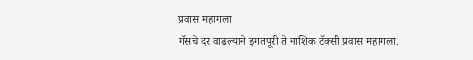प्रवास महागला
गॅसचे दर वाढल्याने इगतपूरी ते नाशिक टॅक्सी प्रवास महागला.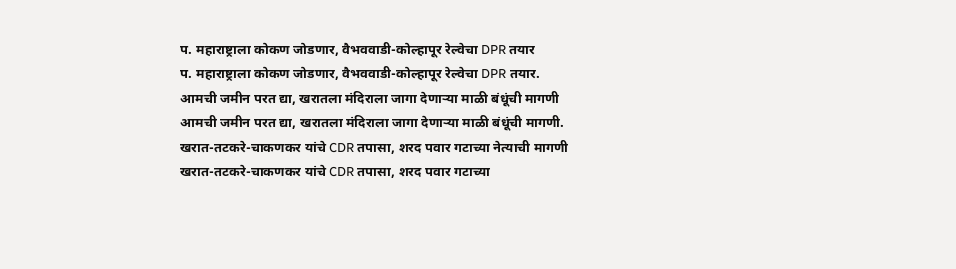प. महाराष्ट्राला कोकण जोडणार, वैभववाडी-कोल्हापूर रेल्वेचा DPR तयार
प. महाराष्ट्राला कोकण जोडणार, वैभववाडी-कोल्हापूर रेल्वेचा DPR तयार.
आमची जमीन परत द्या, खरातला मंदिराला जागा देणाऱ्या माळी बंधूंची मागणी
आमची जमीन परत द्या, खरातला मंदिराला जागा देणाऱ्या माळी बंधूंची मागणी.
खरात-तटकरे-चाकणकर यांचे CDR तपासा, शरद पवार गटाच्या नेत्याची मागणी
खरात-तटकरे-चाकणकर यांचे CDR तपासा, शरद पवार गटाच्या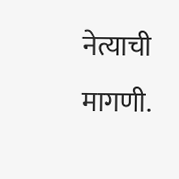नेत्याची मागणी.